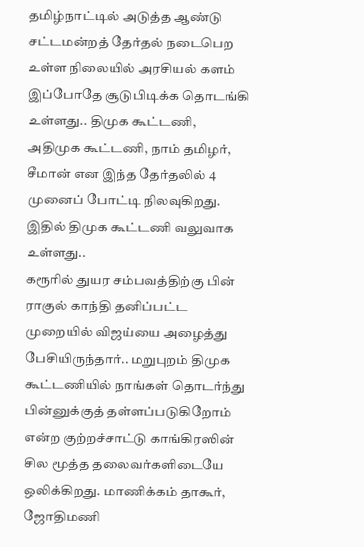தமிழ்நாட்டில் அடுத்த ஆண்டு சட்டமன்றத் தேர்தல் நடைபெற உள்ள நிலையில் அரசியல் களம் இப்போதே சூடுபிடிக்க தொடங்கி உள்ளது.. திமுக கூட்டணி, அதிமுக கூட்டணி, நாம் தமிழர், சீமான் என இந்த தேர்தலில் 4 முனைப் போட்டி நிலவுகிறது. இதில் திமுக கூட்டணி வலுவாக உள்ளது..
கரூரில் துயர சம்பவத்திற்கு பின் ராகுல் காந்தி தனிப்பட்ட முறையில் விஜய்யை அழைத்து பேசியிருந்தார்.. மறுபுறம் திமுக கூட்டணியில் நாங்கள் தொடர்ந்து பின்னுக்குத் தள்ளப்படுகிறோம் என்ற குற்றச்சாட்டு காங்கிரஸின் சில மூத்த தலைவர்களிடையே ஒலிக்கிறது. மாணிக்கம் தாகூர், ஜோதிமணி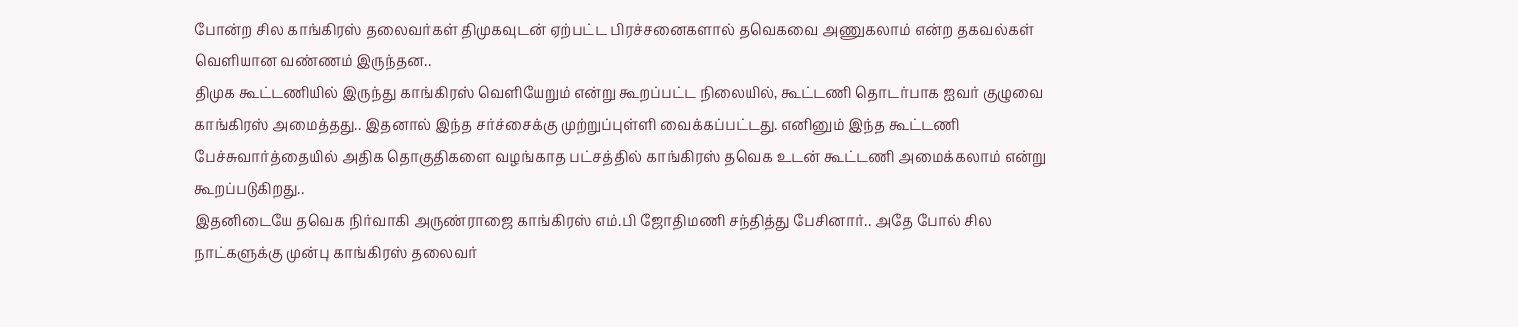போன்ற சில காங்கிரஸ் தலைவர்கள் திமுகவுடன் ஏற்பட்ட பிரச்சனைகளால் தவெகவை அணுகலாம் என்ற தகவல்கள் வெளியான வண்ணம் இருந்தன..
திமுக கூட்டணியில் இருந்து காங்கிரஸ் வெளியேறும் என்று கூறப்பட்ட நிலையில், கூட்டணி தொடர்பாக ஐவர் குழுவை காங்கிரஸ் அமைத்தது.. இதனால் இந்த சர்ச்சைக்கு முற்றுப்புள்ளி வைக்கப்பட்டது. எனினும் இந்த கூட்டணி பேச்சுவார்த்தையில் அதிக தொகுதிகளை வழங்காத பட்சத்தில் காங்கிரஸ் தவெக உடன் கூட்டணி அமைக்கலாம் என்று கூறப்படுகிறது..
இதனிடையே தவெக நிர்வாகி அருண்ராஜை காங்கிரஸ் எம்.பி ஜோதிமணி சந்தித்து பேசினார்.. அதே போல் சில நாட்களுக்கு முன்பு காங்கிரஸ் தலைவர்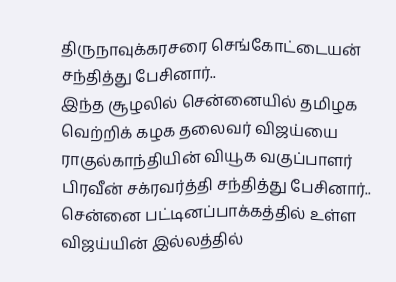திருநாவுக்கரசரை செங்கோட்டையன் சந்தித்து பேசினார்..
இந்த சூழலில் சென்னையில் தமிழக வெற்றிக் கழக தலைவர் விஜய்யை ராகுல்காந்தியின் வியூக வகுப்பாளர் பிரவீன் சக்ரவர்த்தி சந்தித்து பேசினார்.. சென்னை பட்டினப்பாக்கத்தில் உள்ள விஜய்யின் இல்லத்தில்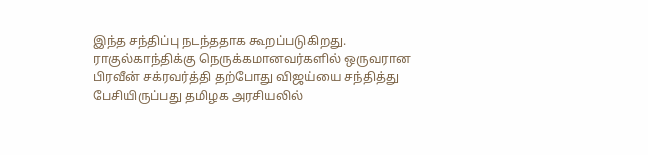இந்த சந்திப்பு நடந்ததாக கூறப்படுகிறது. ராகுல்காந்திக்கு நெருக்கமானவர்களில் ஒருவரான பிரவீன் சக்ரவர்த்தி தற்போது விஜய்யை சந்தித்து பேசியிருப்பது தமிழக அரசியலில்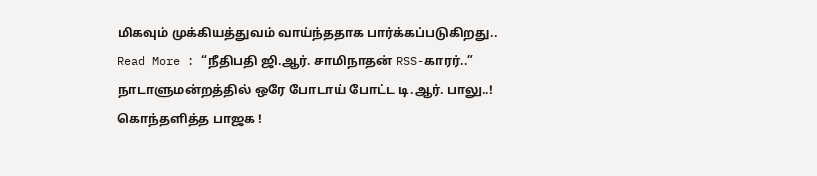மிகவும் முக்கியத்துவம் வாய்ந்ததாக பார்க்கப்படுகிறது..
Read More : “நீதிபதி ஜி.ஆர். சாமிநாதன் RSS-காரர்..” நாடாளுமன்றத்தில் ஒரே போடாய் போட்ட டி.ஆர். பாலு..! கொந்தளித்த பாஜக !